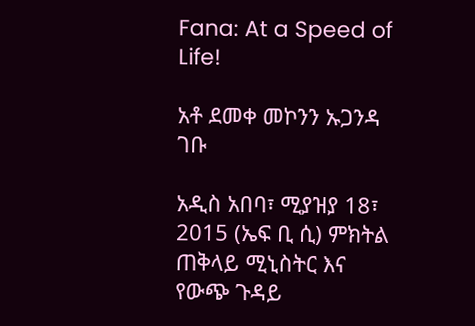Fana: At a Speed of Life!

አቶ ደመቀ መኮንን ኡጋንዳ ገቡ

አዲስ አበባ፣ ሚያዝያ 18፣ 2015 (ኤፍ ቢ ሲ) ምክትል ጠቅላይ ሚኒስትር እና የውጭ ጉዳይ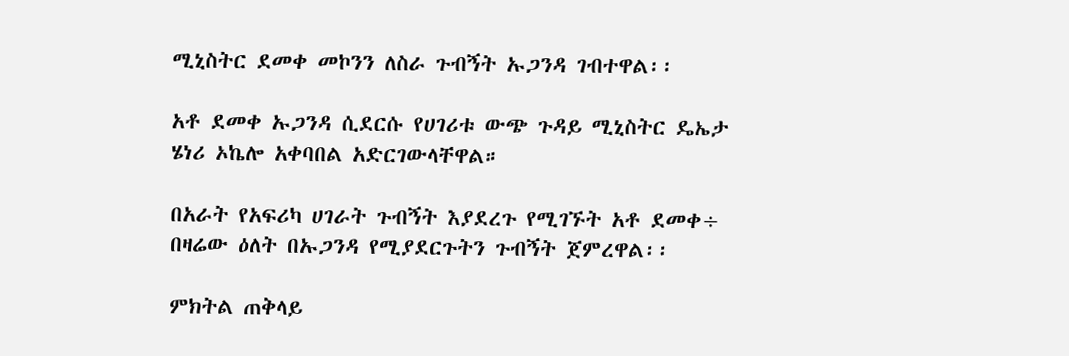ሚኒስትር ደመቀ መኮንን ለስራ ጉብኝት ኡጋንዳ ገብተዋል፡፡

አቶ ደመቀ ኡጋንዳ ሲደርሱ የሀገሪቱ ውጭ ጉዳይ ሚኒስትር ዴኤታ ሄነሪ ኦኬሎ አቀባበል አድርገውላቸዋል።

በአራት የአፍሪካ ሀገራት ጉብኝት እያደረጉ የሚገኙት አቶ ደመቀ÷ በዛሬው ዕለት በኡጋንዳ የሚያደርጉትን ጉብኝት ጀምረዋል፡፡

ምክትል ጠቅላይ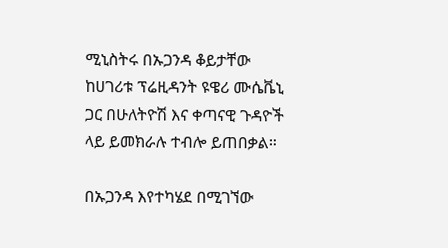ሚኒስትሩ በኡጋንዳ ቆይታቸው ከሀገሪቱ ፕሬዚዳንት ዩዌሪ ሙሴቬኒ ጋር በሁለትዮሽ እና ቀጣናዊ ጉዳዮች ላይ ይመክራሉ ተብሎ ይጠበቃል።

በኡጋንዳ እየተካሄደ በሚገኘው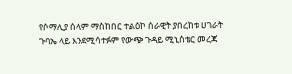የሶማሊያ ሰላም ማስከበር ተልዕኮ ሰራዊት ያበረከቱ ሀገራት ጉባኤ ላይ እንደሚሳተፉም የውጭ ጉዳይ ሚኒስቴር መረጃ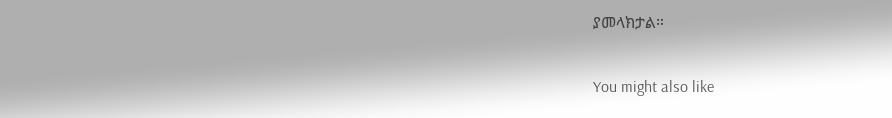ያመላክታል።

You might also like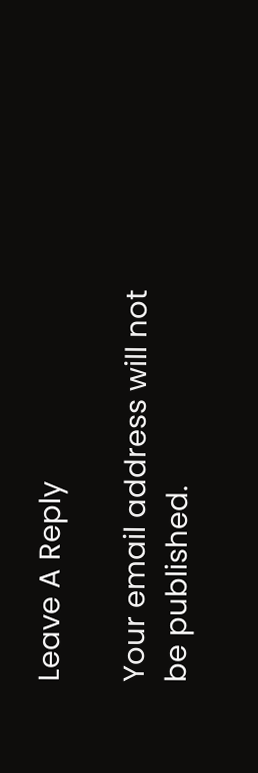Leave A Reply

Your email address will not be published.